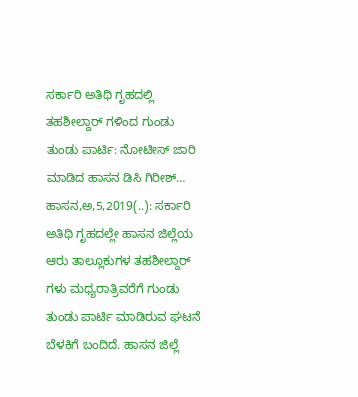ಸರ್ಕಾರಿ ಅತಿಥಿ ಗೃಹದಲ್ಲಿ ತಹಶೀಲ್ದಾರ್ ಗಳಿಂದ ಗುಂಡು ತುಂಡು ಪಾರ್ಟಿ: ನೋಟೀಸ್ ಜಾರಿ ಮಾಡಿದ ಹಾಸನ ಡಿಸಿ ಗಿರೀಶ್… ಹಾಸನ,ಅ,5,2019(..): ಸರ್ಕಾರಿ ಅತಿಥಿ ಗೃಹದಲ್ಲೇ ಹಾಸನ ಜಿಲ್ಲೆಯ ಆರು ತಾಲ್ಲೂಕುಗಳ ತಹಶೀಲ್ದಾರ್ ಗಳು ಮಧ್ಯರಾತ್ರಿವರೆಗೆ ಗುಂಡು ತುಂಡು ಪಾರ್ಟಿ ಮಾಡಿರುವ ಘಟನೆ ಬೆಳಕಿಗೆ ಬಂದಿದೆ. ಹಾಸನ ಜಿಲ್ಲೆ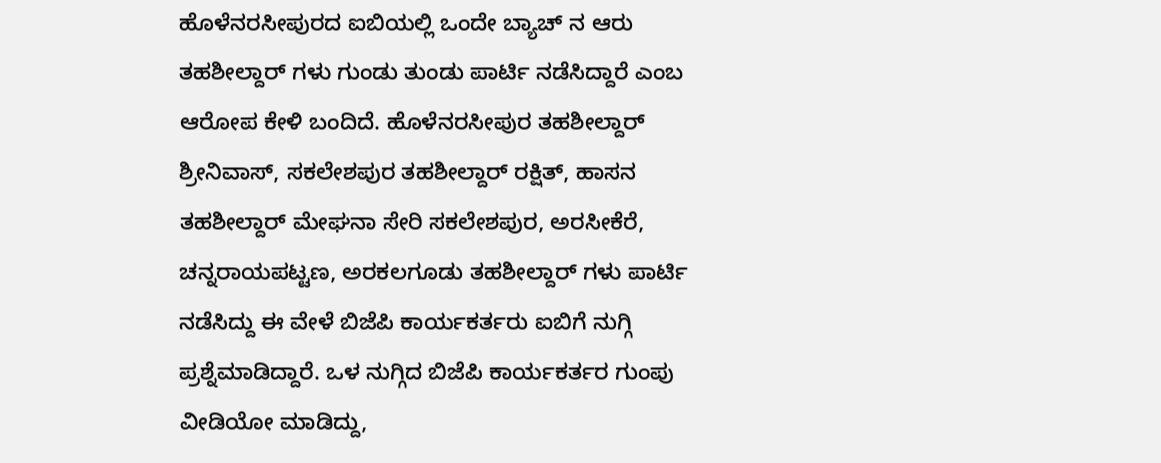ಹೊಳೆನರಸೀಪುರದ ಐಬಿಯಲ್ಲಿ ಒಂದೇ ಬ್ಯಾಚ್ ನ ಆರು ತಹಶೀಲ್ದಾರ್ ಗಳು ಗುಂಡು ತುಂಡು ಪಾರ್ಟಿ ನಡೆಸಿದ್ದಾರೆ ಎಂಬ ಆರೋಪ ಕೇಳಿ ಬಂದಿದೆ. ಹೊಳೆನರಸೀಪುರ ತಹಶೀಲ್ದಾರ್ ಶ್ರೀನಿವಾಸ್, ಸಕಲೇಶಪುರ ತಹಶೀಲ್ದಾರ್ ರಕ್ಷಿತ್, ಹಾಸನ ತಹಶೀಲ್ದಾರ್ ಮೇಘನಾ ಸೇರಿ ಸಕಲೇಶಪುರ, ಅರಸೀಕೆರೆ, ಚನ್ನರಾಯಪಟ್ಟಣ, ಅರಕಲಗೂಡು ತಹಶೀಲ್ದಾರ್ ಗಳು ಪಾರ್ಟಿ ನಡೆಸಿದ್ದು ಈ ವೇಳೆ ಬಿಜೆಪಿ ಕಾರ್ಯಕರ್ತರು ಐಬಿಗೆ‌ ನುಗ್ಗಿ‌ ಪ್ರಶ್ನೆಮಾಡಿದ್ದಾರೆ. ಒಳ ನುಗ್ಗಿದ ಬಿಜೆಪಿ ಕಾರ್ಯಕರ್ತರ ಗುಂಪು ವೀಡಿಯೋ ಮಾಡಿದ್ದು,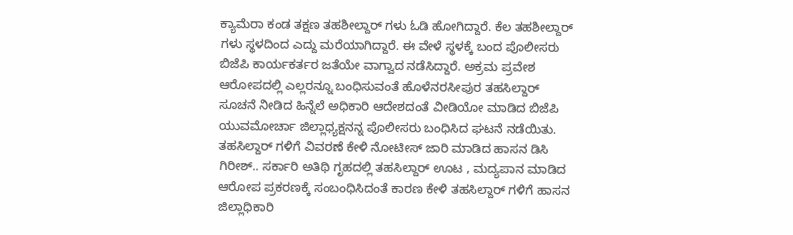ಕ್ಯಾಮೆರಾ ಕಂಡ ತಕ್ಷಣ ತಹಶೀಲ್ದಾರ್ ಗಳು ಓಡಿ ಹೋಗಿದ್ದಾರೆ. ಕೆಲ ತಹಶೀಲ್ದಾರ್ ಗಳು ಸ್ಥಳದಿಂದ ಎದ್ದು ಮರೆಯಾಗಿದ್ದಾರೆ. ಈ ವೇಳೆ ಸ್ಥಳಕ್ಕೆ ಬಂದ ಪೊಲೀಸರು ಬಿಜೆಪಿ ಕಾರ್ಯಕರ್ತರ ಜತೆಯೇ ವಾಗ್ವಾದ ನಡೆಸಿದ್ದಾರೆ. ಅಕ್ರಮ ಪ್ರವೇಶ ಆರೋಪದಲ್ಲಿ ಎಲ್ಲರನ್ನೂ ಬಂಧಿಸುವಂತೆ ಹೊಳೆನರಸೀಪುರ ತಹಸಿಲ್ದಾರ್ ಸೂಚನೆ ನೀಡಿದ ಹಿನ್ನೆಲೆ ಅಧಿಕಾರಿ ಆದೇಶದಂತೆ ವೀಡಿಯೋ ಮಾಡಿದ ಬಿಜೆಪಿ ಯುವಮೋರ್ಚಾ ಜಿಲ್ಲಾಧ್ಯಕ್ಷನನ್ನ ಪೊಲೀಸರು ಬಂಧಿಸಿದ ಘಟನೆ ನಡೆಯಿತು. ತಹಸಿಲ್ದಾರ್ ಗಳಿಗೆ ವಿವರಣೆ ಕೇಳಿ ನೋಟೀಸ್ ಜಾರಿ ಮಾಡಿದ ಹಾಸನ ಡಿಸಿ ಗಿರೀಶ್.. ಸರ್ಕಾರಿ ಅತಿಥಿ ಗೃಹದಲ್ಲಿ ತಹಸಿಲ್ದಾರ್ ಊಟ , ಮದ್ಯಪಾನ ಮಾಡಿದ ಆರೋಪ ಪ್ರಕರಣಕ್ಕೆ ಸಂಬಂಧಿಸಿದಂತೆ ಕಾರಣ ಕೇಳಿ ತಹಸಿಲ್ದಾರ್ ಗಳಿಗೆ ಹಾಸನ ಜಿಲ್ಲಾಧಿಕಾರಿ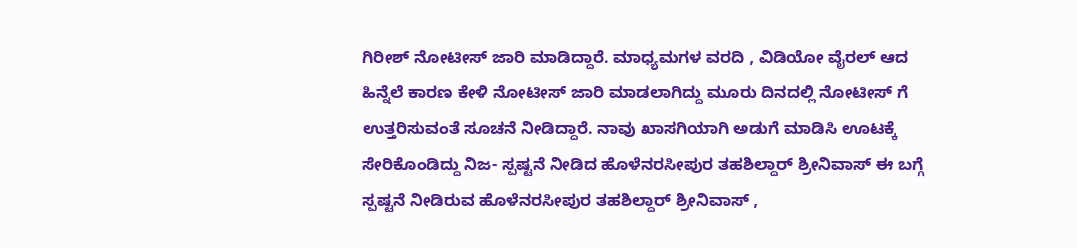ಗಿರೀಶ್ ನೋಟೀಸ್ ಜಾರಿ ಮಾಡಿದ್ದಾರೆ. ಮಾಧ್ಯಮಗಳ ವರದಿ , ವಿಡಿಯೋ ವೈರಲ್ ಆದ ಹಿನ್ನೆಲೆ ಕಾರಣ ಕೇಳಿ ನೋಟೀಸ್ ಜಾರಿ ಮಾಡಲಾಗಿದ್ದು ಮೂರು ದಿನದಲ್ಲಿ ನೋಟೀಸ್ ಗೆ ಉತ್ತರಿಸುವಂತೆ ಸೂಚನೆ ನೀಡಿದ್ದಾರೆ. ನಾವು ಖಾಸಗಿಯಾಗಿ ಅಡುಗೆ ಮಾಡಿಸಿ ಊಟಕ್ಕೆ ಸೇರಿಕೊಂಡಿದ್ದು ನಿಜ- ಸ್ಪಷ್ಟನೆ ನೀಡಿದ ಹೊಳೆನರಸೀಪುರ ತಹಶಿಲ್ದಾರ್ ಶ್ರೀನಿವಾಸ್ ಈ ಬಗ್ಗೆ ಸ್ಪಷ್ಟನೆ ನೀಡಿರುವ ಹೊಳೆನರಸೀಪುರ ತಹಶಿಲ್ದಾರ್ ಶ್ರೀನಿವಾಸ್ ,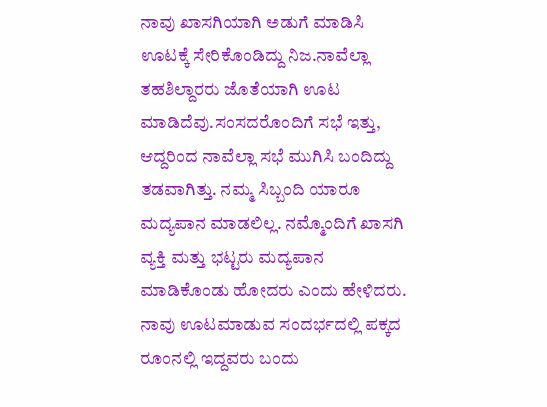ನಾವು ಖಾಸಗಿಯಾಗಿ ಅಡುಗೆ ಮಾಡಿಸಿ ಊಟಕ್ಕೆ ಸೇರಿಕೊಂಡಿದ್ದು ನಿಜ.ನಾವೆಲ್ಲಾ ತಹಶಿಲ್ದಾರರು ಜೊತೆಯಾಗಿ ಊಟ ಮಾಡಿದೆವು.ಸಂಸದರೊಂದಿಗೆ ಸಭೆ ಇತ್ತು, ಆದ್ದರಿಂದ ನಾವೆಲ್ಲಾ ಸಭೆ ಮುಗಿಸಿ ಬಂದಿದ್ದು ತಡವಾಗಿತ್ತು. ನಮ್ಮ ಸಿಬ್ಬಂದಿ ಯಾರೂ ಮದ್ಯಪಾನ ಮಾಡಲಿಲ್ಲ. ನಮ್ಮೊಂದಿಗೆ ಖಾಸಗಿ ವ್ಯಕ್ತಿ ಮತ್ತು‌ ಭಟ್ಟರು ಮದ್ಯಪಾನ‌ ಮಾಡಿಕೊಂಡು ಹೋದರು ಎಂದು ಹೇಳಿದರು. ನಾವು ಊಟ‌ಮಾಡುವ ಸಂದರ್ಭದಲ್ಲಿ ಪಕ್ಕದ ರೂಂ‌ನಲ್ಲಿ ಇದ್ದವರು ಬಂದು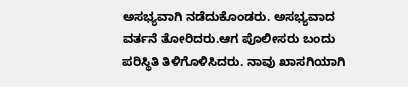ಅಸಭ್ಯವಾಗಿ ನಡೆದುಕೊಂಡರು. ಅಸಭ್ಯವಾದ ವರ್ತನೆ ತೋರಿದರು.ಆಗ ಪೊಲೀಸರು ಬಂದು ಪರಿಸ್ಥಿತಿ ತಿಳಿಗೊಳಿಸಿದರು. ನಾವು ಖಾಸಗಿಯಾಗಿ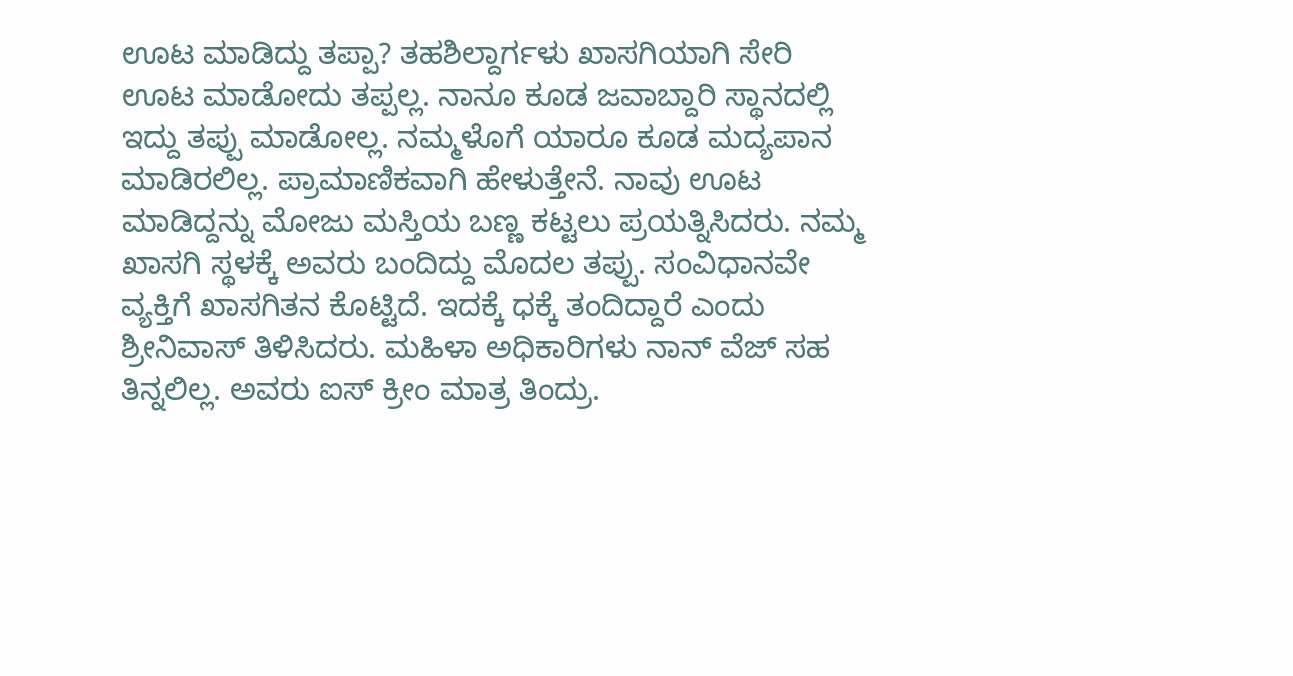ಊಟ ಮಾಡಿದ್ದು ತಪ್ಪಾ? ತಹಶಿಲ್ದಾರ್ಗಳು ಖಾಸಗಿಯಾಗಿ ಸೇರಿ ಊಟ ಮಾಡೋದು ತಪ್ಪಲ್ಲ. ನಾನೂ ಕೂಡ ಜವಾಬ್ದಾರಿ ಸ್ಥಾನದಲ್ಲಿ ಇದ್ದು ತಪ್ಪು ಮಾಡೋಲ್ಲ. ನಮ್ಮಳೊಗೆ ಯಾರೂ ಕೂಡ ಮದ್ಯಪಾನ‌ ಮಾಡಿರಲಿಲ್ಲ. ಪ್ರಾಮಾಣಿಕವಾಗಿ ಹೇಳುತ್ತೇನೆ. ನಾವು ಊಟ‌ ಮಾಡಿದ್ದನ್ನು ಮೋಜು ಮಸ್ತಿಯ ಬಣ್ಣ ಕಟ್ಟಲು ಪ್ರಯತ್ನಿಸಿದರು. ನಮ್ಮ ಖಾಸಗಿ ಸ್ಥಳಕ್ಕೆ ಅವರು ಬಂದಿದ್ದು ಮೊದಲ ತಪ್ಪು. ಸಂವಿಧಾನವೇ ವ್ಯಕ್ತಿಗೆ ಖಾಸಗಿತನ ಕೊಟ್ಟಿದೆ. ಇದಕ್ಕೆ ಧಕ್ಕೆ ತಂದಿದ್ದಾರೆ ಎಂದು ಶ್ರೀನಿವಾಸ್ ತಿಳಿಸಿದರು. ಮಹಿಳಾ ಅಧಿಕಾರಿಗಳು ನಾನ್ ವೆಜ್ ಸಹ ತಿನ್ನಲಿಲ್ಲ. ಅವರು ಐಸ್ ಕ್ರೀಂ‌ ಮಾತ್ರ ತಿಂದ್ರು.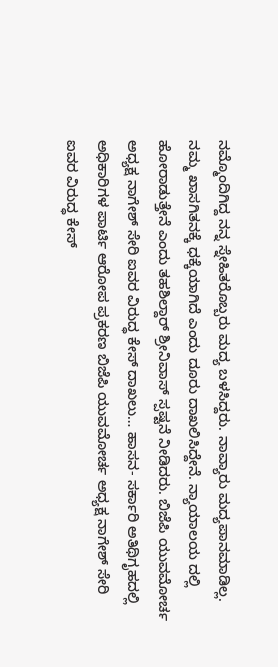ನಮ್ಮೊಂದಿಗಿದ್ದ ನನ್ನ‌ ಸ್ನೇಹಿತರೊಬ್ಬರು ಮದ್ಯ ಬಳಸಿದ್ದರು. ನಾವ್ಯಾರು ಮದ್ಯಪಾನ‌ಮಾಡಿಲ್ಲ. ನಮ್ಮ‌ ಖಾಸಗಿತನಕ್ಕೆ ಧಕ್ಕೆಯಾಗಿದೆ ಎಂದು ದೂರು ದಾಖಲಿಸಿದ್ದೇನೆ. ನ್ಯಾಯಾಲಯ ದಲ್ಲಿ ಹೋರಾಡುತ್ತೇನೆ ಎಂದು ತಹಶಿಲ್ದಾರ್ ಶ್ರೀನಿವಾಸ್ ಸ್ಪಷ್ಟನೆ ನೀಡಿದರು. ಬಿಜೆಪಿ ಯುವಮೋರ್ಚ ಅಧ್ಯಕ್ಷ ನಾಗೇಶ್ ಸೇರಿ ಐವರ ವಿರುದ್ಧ ಕೇಸ್ ದಾಖಲು… ಹಾಸನ- ಸರ್ಕಾರಿ ಅತಿಥಿಗೃಹದಲ್ಲಿ ಅಧಿಕಾರಿಗಳ ಪಾರ್ಟಿ ಆರೋ‌ಪ ಪ್ರಕರಣ ಬಿಜೆಪಿ ಯುವಮೋರ್ಚ ಅಧ್ಯಕ್ಷ ನಾಗೇಶ್ ಸೇರಿ ಐವರ ವಿರುದ್ಧ ಕೇಸ್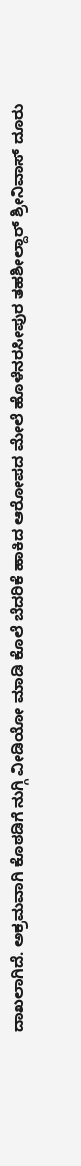ದಾಖಲಾಗಿದೆ. ಅಕ್ರಮವಾಗಿ ಕೊಠಡಿಗೆ ನುಗ್ಗಿ ವೀಡಿಯೋ ಮಾಡಿ ಕೊಲೆ ಬೆದರಿಕೆ ಹಾಕಿದ ಆರೋಪದ ಮೇಲೆ ಹೊಳೆನರಸೀಪುರ ತಹಶೀಲ್ದಾರ್ ಶ್ರೀನಿವಾಸ್ ದೂರು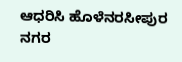ಆಧರಿಸಿ ಹೊಳೆನರಸೀಪುರ ನಗರ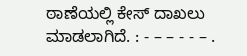ಠಾಣೆಯಲ್ಲಿ ಕೇಸ್ ದಾಖಲು ಮಾಡಲಾಗಿದೆ. : - – – - - – .